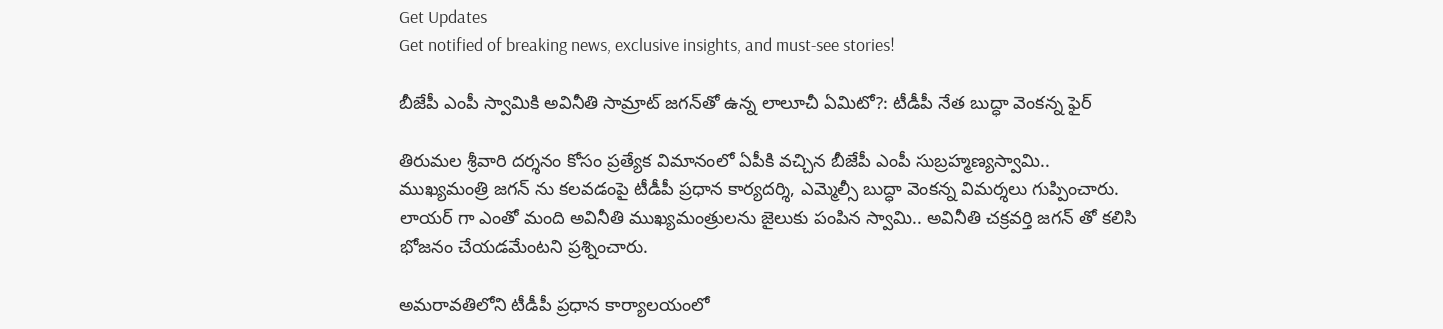Get Updates
Get notified of breaking news, exclusive insights, and must-see stories!

బీజేపీ ఎంపీ స్వామికి అవినీతి సామ్రాట్ జగన్‌తో ఉన్న లాలూచీ ఏమిటో?: టీడీపీ నేత బుద్ధా వెంకన్న ఫైర్

తిరుమల శ్రీవారి దర్శనం కోసం ప్రత్యేక విమానంలో ఏపీకి వచ్చిన బీజేపీ ఎంపీ సుబ్రహ్మణ్యస్వామి.. ముఖ్యమంత్రి జగన్ ను కలవడంపై టీడీపీ ప్రధాన కార్యదర్శి, ఎమ్మెల్సీ బుద్ధా వెంకన్న విమర్శలు గుప్పించారు. లాయర్ గా ఎంతో మంది అవినీతి ముఖ్యమంత్రులను జైలుకు పంపిన స్వామి.. అవినీతి చక్రవర్తి జగన్ తో కలిసి భోజనం చేయడమేంటని ప్రశ్నించారు.

అమరావతిలోని టీడీపీ ప్రధాన కార్యాలయంలో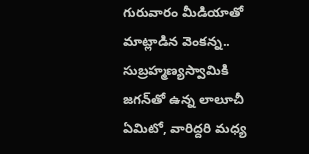గురువారం మీడియాతో మాట్లాడిన వెంకన్న.. సుబ్రహ్మణ్యస్వామికి జగన్‌తో ఉన్న లాలూచీ ఏమిటో, వారిద్దరి మధ్య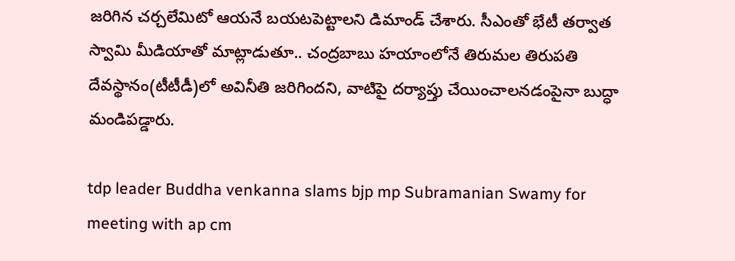జరిగిన చర్చలేమిటో ఆయనే బయటపెట్టాలని డిమాండ్ చేశారు. సీఎంతో భేటీ తర్వాత స్వామి మీడియాతో మాట్లాడుతూ.. చంద్రబాబు హయాంలోనే తిరుమల తిరుపతి దేవస్థానం(టీటీడీ)లో అవినీతి జరిగిందని, వాటిపై దర్యాప్తు చేయించాలనడంపైనా బుద్ధా మండిపడ్డారు.

tdp leader Buddha venkanna slams bjp mp Subramanian Swamy for meeting with ap cm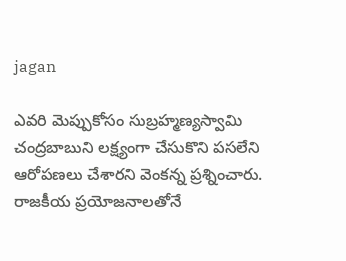jagan

ఎవరి మెప్పుకోసం సుబ్రహ్మణ్యస్వామి చంద్రబాబుని లక్ష్యంగా చేసుకొని పసలేని ఆరోపణలు చేశారని వెంకన్న ప్రశ్నించారు. రాజకీయ ప్రయోజనాలతోనే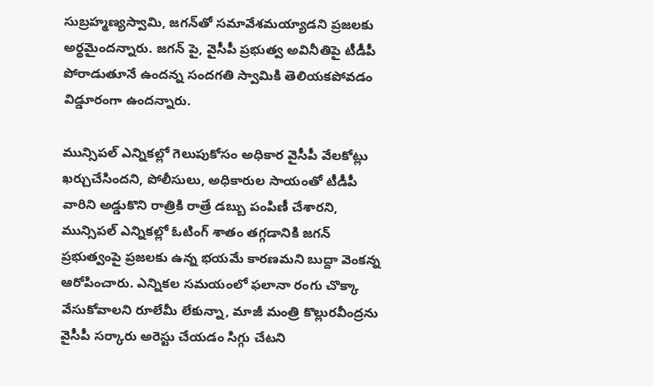సుబ్రహ్మణ్యస్వామి, జగన్‌తో సమావేశమయ్యాడని ప్రజలకు అర్థమైందన్నారు. జగన్ పై, వైసీపీ ప్రభుత్వ అవినీతిపై టీడీపీ పోరాడుతూనే ఉందన్న సందగతి స్వామికి తెలియకపోవడం విడ్డూరంగా ఉందన్నారు.

మున్సిపల్ ఎన్నికల్లో గెలుపుకోసం అధికార వైసీపీ వేలకోట్లు ఖర్చుచేసిందని, పోలీసులు, అధికారుల సాయంతో టీడీపీ వారిని అడ్డుకొని రాత్రికి రాత్రే డబ్బు పంపిణీ చేశారని, మున్సిపల్ ఎన్నికల్లో ఓటింగ్ శాతం తగ్గడానికి జగన్ ప్రభుత్వంపై ప్రజలకు ఉన్న భయమే కారణమని బుద్దా వెంకన్న ఆరోపించారు. ఎన్నికల సమయంలో ఫలానా రంగు చొక్కా వేసుకోవాలని రూలేమీ లేకున్నా, మాజీ మంత్రి కొల్లురవీంద్రను వైసీపీ సర్కారు అరెస్టు చేయడం సిగ్గు చేటని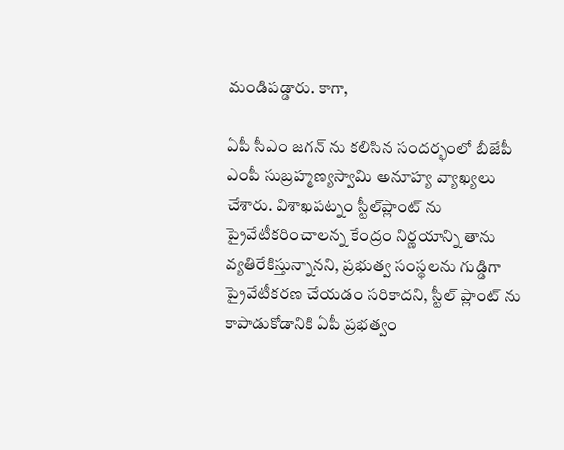మండిపడ్డారు. కాగా,

ఏపీ సీఎం జగన్ ను కలిసిన సందర్భంలో బీజేపీ ఎంపీ సుబ్రహ్మణ్యస్వామి అనూహ్య వ్యాఖ్యలు చేశారు. విశాఖపట్నం స్టీల్‌ప్లాంట్‌ ను ప్రైవేటీకరించాలన్న కేంద్రం నిర్ణయాన్ని తాను వ్యతిరేకిస్తున్నానని, ప్రభుత్వ సంస్థలను గుడ్డిగా ప్రైవేటీకరణ చేయడం సరికాదని, స్టీల్ ప్లాంట్ ను కాపాడుకోడానికి ఏపీ ప్రభత్వం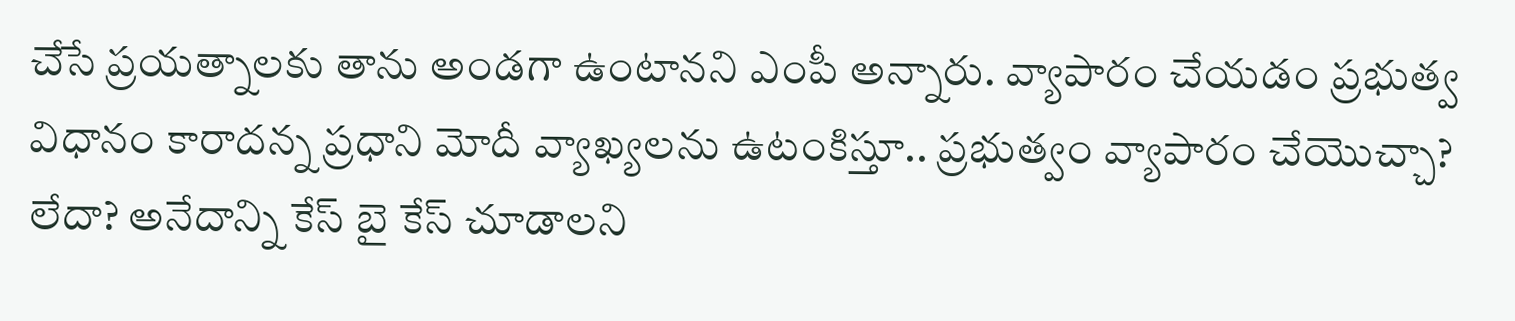చేసే ప్రయత్నాలకు తాను అండగా ఉంటానని ఎంపీ అన్నారు. వ్యాపారం చేయడం ప్రభుత్వ విధానం కారాదన్న ప్రధాని మోదీ వ్యాఖ్యలను ఉటంకిస్తూ.. ప్రభుత్వం వ్యాపారం చేయొచ్చా? లేదా? అనేదాన్ని కేస్‌ బై కేస్‌ చూడాలని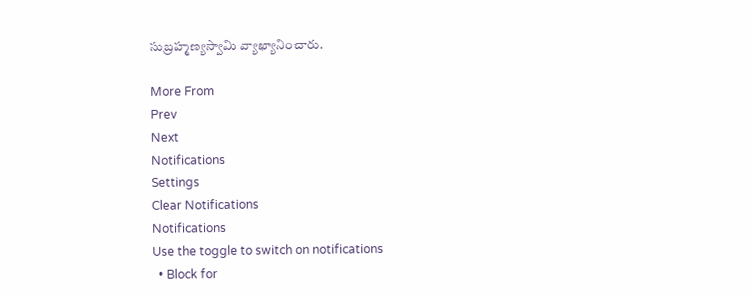సుబ్రహ్మణ్యస్వామి వ్యాఖ్యానించారు.

More From
Prev
Next
Notifications
Settings
Clear Notifications
Notifications
Use the toggle to switch on notifications
  • Block for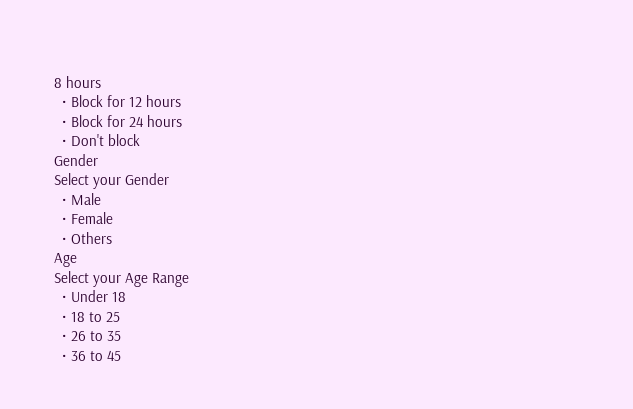8 hours
  • Block for 12 hours
  • Block for 24 hours
  • Don't block
Gender
Select your Gender
  • Male
  • Female
  • Others
Age
Select your Age Range
  • Under 18
  • 18 to 25
  • 26 to 35
  • 36 to 45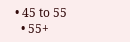• 45 to 55
  • 55+